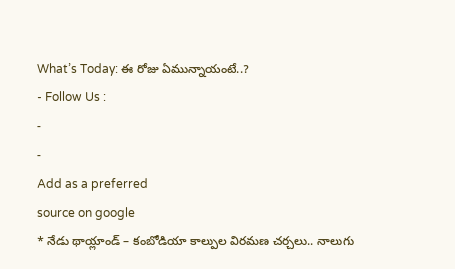What’s Today: ఈ రోజు ఏమున్నాయంటే..?
- Follow Us :
-
-
Add as a preferred
source on google
* నేడు థాయ్లాండ్ – కంబోడియా కాల్పుల విరమణ చర్చలు.. నాలుగు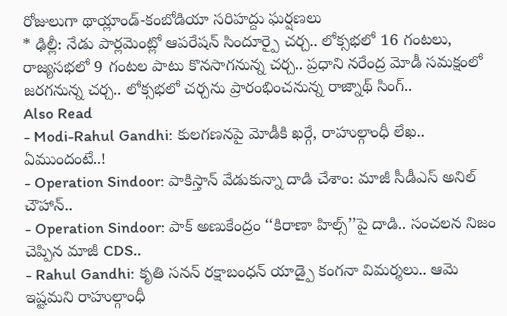రోజులుగా థాయ్లాండ్-కంబోడియా సరిహద్దు ఘర్షణలు
* ఢిల్లీ: నేడు పార్లమెంట్లో ఆపరేషన్ సిందూర్పై చర్చ.. లోక్సభలో 16 గంటలు, రాజ్యసభలో 9 గంటల పాటు కొనసాగనున్న చర్చ.. ప్రధాని నరేంద్ర మోడీ సమక్షంలో జరగనున్న చర్చ.. లోక్సభలో చర్చను ప్రారంభించనున్న రాజ్నాథ్ సింగ్..
Also Read
- Modi-Rahul Gandhi: కులగణనపై మోడీకి ఖర్గే, రాహుల్గాంధీ లేఖ.. ఏముందంటే..!
- Operation Sindoor: పాకిస్తాన్ వేడుకున్నా దాడి చేశాం: మాజీ సీడీఎస్ అనిల్ చౌహాన్..
- Operation Sindoor: పాక్ అణుకేంద్రం ‘‘కిరాణా హిల్స్’’పై దాడి.. సంచలన నిజం చెప్పిన మాజీ CDS..
- Rahul Gandhi: కృతి సనన్ రక్షాబంధన్ యాడ్పై కంగనా విమర్శలు.. ఆమె ఇష్టమని రాహుల్గాంధీ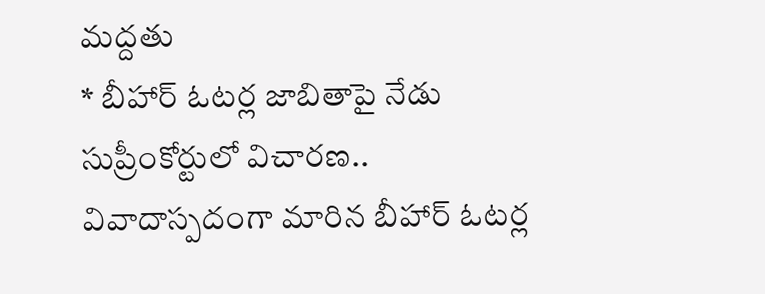మద్దతు
* బీహార్ ఓటర్ల జాబితాపై నేడు సుప్రీంకోర్టులో విచారణ.. వివాదాస్పదంగా మారిన బీహార్ ఓటర్ల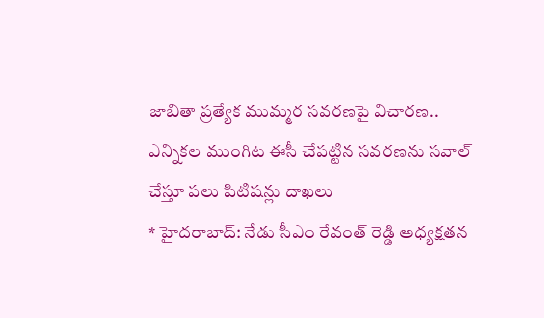జాబితా ప్రత్యేక ముమ్మర సవరణపై విచారణ.. ఎన్నికల ముంగిట ఈసీ చేపట్టిన సవరణను సవాల్ చేస్తూ పలు పిటిషన్లు దాఖలు
* హైదరాబాద్: నేడు సీఎం రేవంత్ రెడ్డి అధ్యక్షతన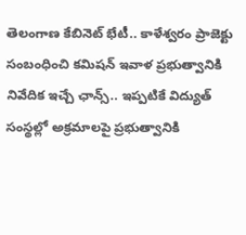తెలంగాణ కేబినెట్ భేటీ.. కాళేశ్వరం ప్రాజెక్టు సంబంధించి కమిషన్ ఇవాళ ప్రభుత్వానికి నివేదిక ఇచ్చే ఛాన్స్.. ఇప్పటికే విద్యుత్ సంస్థల్లో అక్రమాలపై ప్రభుత్వానికి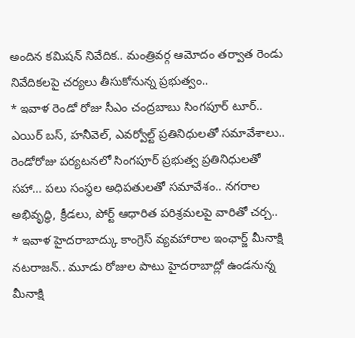అందిన కమిషన్ నివేదిక.. మంత్రివర్గ ఆమోదం తర్వాత రెండు నివేదికలపై చర్యలు తీసుకోనున్న ప్రభుత్వం..
* ఇవాళ రెండో రోజు సీఎం చంద్రబాబు సింగపూర్ టూర్.. ఎయిర్ బస్, హనీవెల్, ఎవర్వోల్ట్ ప్రతినిధులతో సమావేశాలు.. రెండోరోజు పర్యటనలో సింగపూర్ ప్రభుత్వ ప్రతినిధులతో సహా… పలు సంస్థల అధిపతులతో సమావేశం.. నగరాల అభివృద్ధి, క్రీడలు, పోర్ట్ ఆధారిత పరిశ్రమలపై వారితో చర్చ..
* ఇవాళ హైదరాబాద్కు కాంగ్రెస్ వ్యవహారాల ఇంఛార్జ్ మీనాక్షి నటరాజన్.. మూడు రోజుల పాటు హైదరాబాద్లో ఉండనున్న మీనాక్షి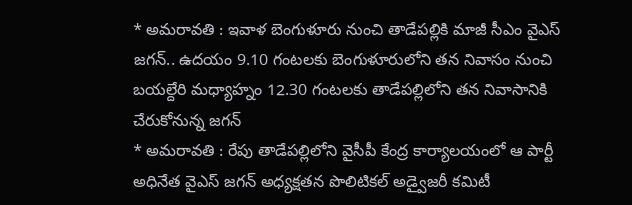* అమరావతి : ఇవాళ బెంగుళూరు నుంచి తాడేపల్లికి మాజీ సీఎం వైఎస్ జగన్.. ఉదయం 9.10 గంటలకు బెంగుళూరులోని తన నివాసం నుంచి బయల్దేరి మధ్యాహ్నం 12.30 గంటలకు తాడేపల్లిలోని తన నివాసానికి చేరుకోనున్న జగన్
* అమరావతి : రేపు తాడేపల్లిలోని వైసీపీ కేంద్ర కార్యాలయంలో ఆ పార్టీ అధినేత వైఎస్ జగన్ అధ్యక్షతన పొలిటికల్ అడ్వైజరీ కమిటీ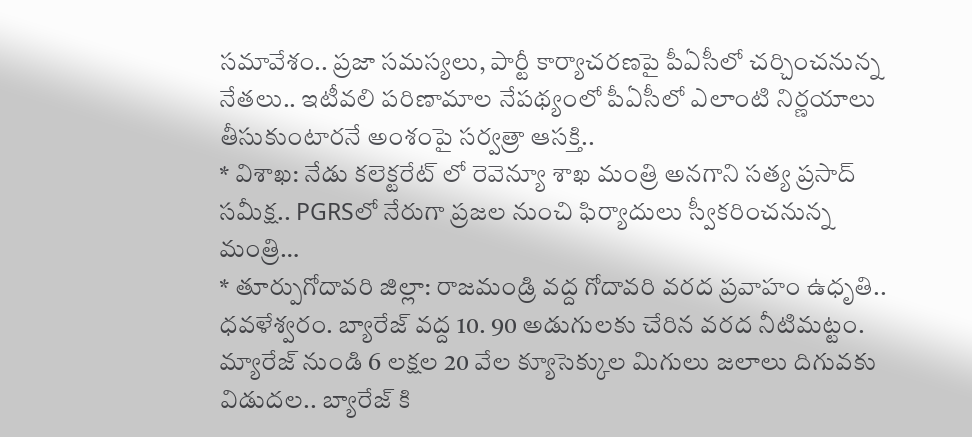సమావేశం.. ప్రజా సమస్యలు, పార్టీ కార్యాచరణపై పీఏసీలో చర్చించనున్న నేతలు.. ఇటీవలి పరిణామాల నేపథ్యంలో పీఏసీలో ఎలాంటి నిర్ణయాలు తీసుకుంటారనే అంశంపై సర్వత్రా ఆసక్తి..
* విశాఖ: నేడు కలెక్టరేట్ లో రెవెన్యూ శాఖ మంత్రి అనగాని సత్య ప్రసాద్ సమీక్ష.. PGRSలో నేరుగా ప్రజల నుంచి ఫిర్యాదులు స్వీకరించనున్న మంత్రి…
* తూర్పుగోదావరి జిల్లా: రాజమండ్రి వద్ద గోదావరి వరద ప్రవాహం ఉధృతి.. ధవళేశ్వరం. బ్యారేజ్ వద్ద 10. 90 అడుగులకు చేరిన వరద నీటిమట్టం. మ్యారేజ్ నుండి 6 లక్షల 20 వేల క్యూసెక్కుల మిగులు జలాలు దిగువకు విడుదల.. బ్యారేజ్ కి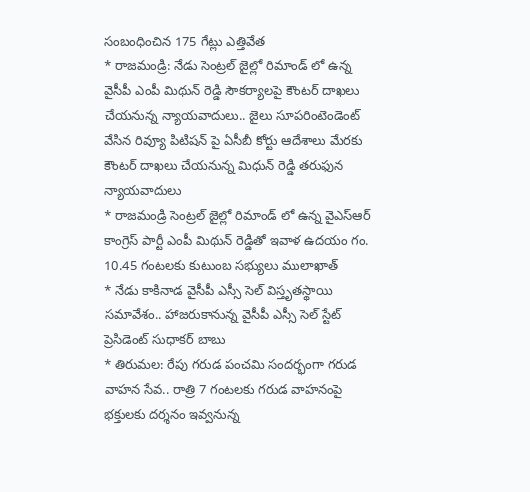సంబంధించిన 175 గేట్లు ఎత్తివేత
* రాజమండ్రి: నేడు సెంట్రల్ జైల్లో రిమాండ్ లో ఉన్న వైసీపీ ఎంపీ మిథున్ రెడ్డి సౌకర్యాలపై కౌంటర్ దాఖలు చేయనున్న న్యాయవాదులు.. జైలు సూపరింటెండెంట్ వేసిన రివ్యూ పిటిషన్ పై ఏసీబీ కోర్టు ఆదేశాలు మేరకు కౌంటర్ దాఖలు చేయనున్న మిధున్ రెడ్డి తరుఫున న్యాయవాదులు
* రాజమండ్రి సెంట్రల్ జైల్లో రిమాండ్ లో ఉన్న వైఎస్ఆర్ కాంగ్రెస్ పార్టీ ఎంపీ మిథున్ రెడ్డితో ఇవాళ ఉదయం గం. 10.45 గంటలకు కుటుంబ సభ్యులు ములాఖాత్
* నేడు కాకినాడ వైసీపీ ఎస్సీ సెల్ విస్తృతస్థాయి సమావేశం.. హాజరుకానున్న వైసీపీ ఎస్సీ సెల్ స్టేట్ ప్రెసిడెంట్ సుధాకర్ బాబు
* తిరుమల: రేపు గరుడ పంచమి సందర్భంగా గరుడ వాహన సేవ.. రాత్రి 7 గంటలకు గరుడ వాహనంపై భక్తులకు దర్శనం ఇవ్వనున్న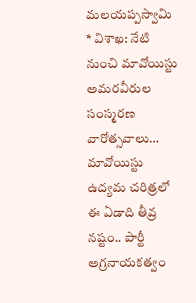మలయప్పస్వామి
* విశాఖ: నేటి నుంచి మావోయిస్టు అమరవీరుల సంస్మరణ వారోత్సవాలు… మావోయిస్టు ఉద్యమ చరిత్రలో ఈ ఏడాది తీవ్ర నష్టం.. పార్టీ అగ్రనాయకత్వం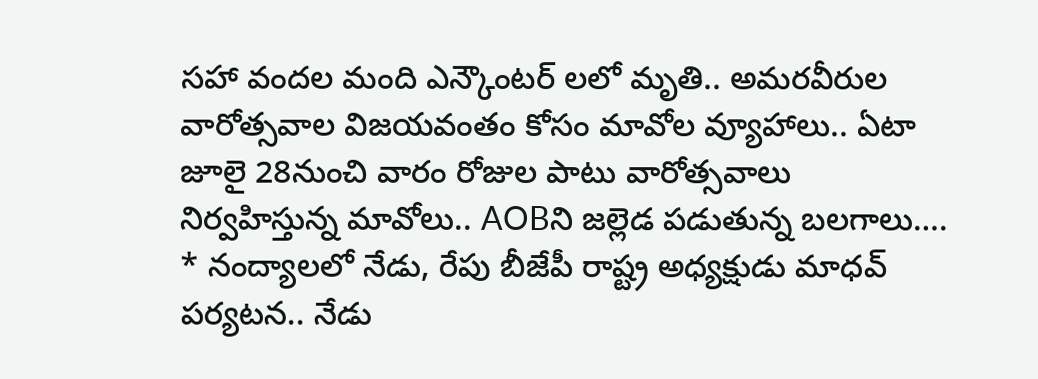సహా వందల మంది ఎన్కౌంటర్ లలో మృతి.. అమరవీరుల వారోత్సవాల విజయవంతం కోసం మావోల వ్యూహాలు.. ఏటా జూలై 28నుంచి వారం రోజుల పాటు వారోత్సవాలు నిర్వహిస్తున్న మావోలు.. AOBని జల్లెడ పడుతున్న బలగాలు….
* నంద్యాలలో నేడు, రేపు బీజేపీ రాష్ట్ర అధ్యక్షుడు మాధవ్ పర్యటన.. నేడు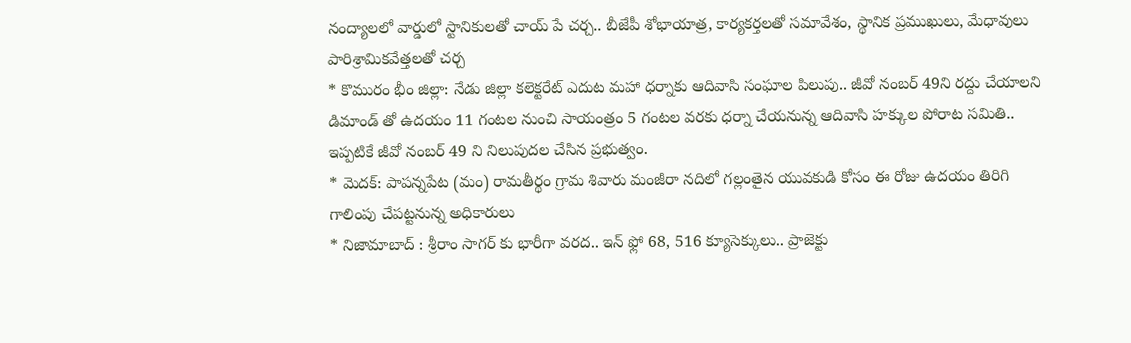నంద్యాలలో వార్డులో స్టానికులతో చాయ్ పే చర్చ.. బీజేపీ శోభాయాత్ర, కార్యకర్తలతో సమావేశం, స్థానిక ప్రముఖులు, మేధావులు పారిశ్రామికవేత్తలతో చర్చ
* కొమురం భీం జిల్లా: నేడు జిల్లా కలెక్టరేట్ ఎదుట మహా ధర్నాకు ఆదివాసి సంఘాల పిలుపు.. జీవో నంబర్ 49ని రద్దు చేయాలని డిమాండ్ తో ఉదయం 11 గంటల నుంచి సాయంత్రం 5 గంటల వరకు ధర్నా చేయనున్న ఆదివాసి హక్కుల పోరాట సమితి.. ఇప్పటికే జీవో నంబర్ 49 ని నిలుపుదల చేసిన ప్రభుత్వం.
* మెదక్: పాపన్నపేట (మం) రామతీర్థం గ్రామ శివారు మంజీరా నదిలో గల్లంతైన యువకుడి కోసం ఈ రోజు ఉదయం తిరిగి గాలింపు చేపట్టనున్న అధికారులు
* నిజామాబాద్ : శ్రీరాం సాగర్ కు భారీగా వరద.. ఇన్ ఫ్లో 68, 516 క్యూసెక్కులు.. ప్రాజెక్టు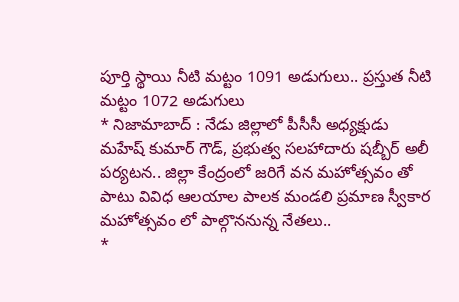పూర్తి స్థాయి నీటి మట్టం 1091 అడుగులు.. ప్రస్తుత నీటి మట్టం 1072 అడుగులు
* నిజామాబాద్ : నేడు జిల్లాలో పీసీసీ అధ్యక్షుడు మహేష్ కుమార్ గౌడ్, ప్రభుత్వ సలహాదారు షబ్బీర్ అలీ పర్యటన.. జిల్లా కేంద్రంలో జరిగే వన మహోత్సవం తో పాటు వివిధ ఆలయాల పాలక మండలి ప్రమాణ స్వీకార మహోత్సవం లో పాల్గొననున్న నేతలు..
*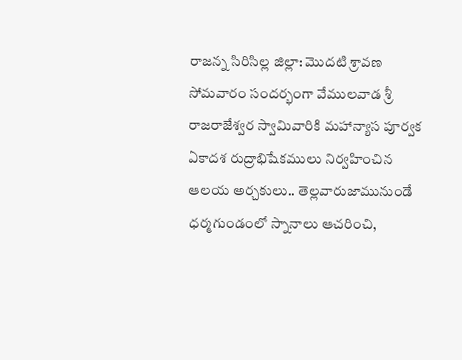రాజన్న సిరిసిల్ల జిల్లా: మొదటి శ్రావణ సోమవారం సందర్భంగా వేములవాడ శ్రీ రాజరాజేశ్వర స్వామివారికి మహాన్యాస పూర్వక ఏకాదశ రుద్రాభిషేకములు నిర్వహించిన ఆలయ అర్చకులు.. తెల్లవారుజామునుండే ధర్మగుండంలో స్నానాలు ఆచరించి,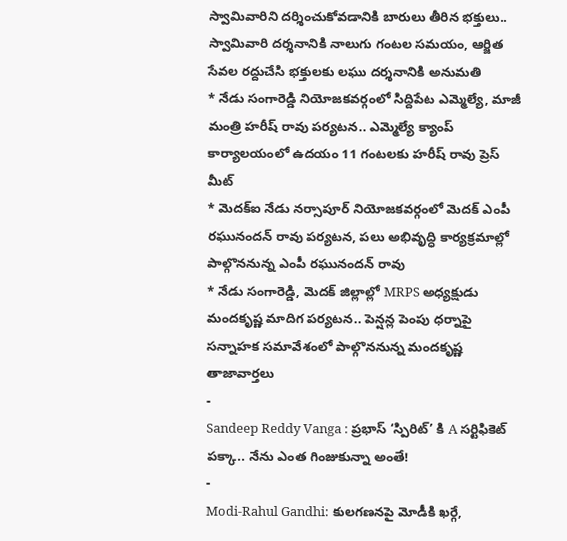స్వామివారిని దర్శించుకోవడానికి బారులు తీరిన భక్తులు.. స్వామివారి దర్శనానికి నాలుగు గంటల సమయం, ఆర్జిత సేవల రద్దుచేసి భక్తులకు లఘు దర్శనానికి అనుమతి
* నేడు సంగారెడ్డి నియోజకవర్గంలో సిద్దిపేట ఎమ్మెల్యే, మాజీ మంత్రి హరీష్ రావు పర్యటన.. ఎమ్మెల్యే క్యాంప్ కార్యాలయంలో ఉదయం 11 గంటలకు హరీష్ రావు ప్రెస్ మీట్
* మెదక్ఐ నేడు నర్సాపూర్ నియోజకవర్గంలో మెదక్ ఎంపీ రఘునందన్ రావు పర్యటన, పలు అభివృద్ధి కార్యక్రమాల్లో పాల్గొననున్న ఎంపీ రఘునందన్ రావు
* నేడు సంగారెడ్డి, మెదక్ జిల్లాల్లో MRPS అధ్యక్షుడు మందకృష్ణ మాదిగ పర్యటన.. పెన్షన్ల పెంపు ధర్నాపై సన్నాహక సమావేశంలో పాల్గొననున్న మందకృష్ణ
తాజావార్తలు
-
Sandeep Reddy Vanga : ప్రభాస్ ‘స్పిరిట్’ కి A సర్టిఫికెట్ పక్కా.. నేను ఎంత గింజుకున్నా అంతే!
-
Modi-Rahul Gandhi: కులగణనపై మోడీకి ఖర్గే,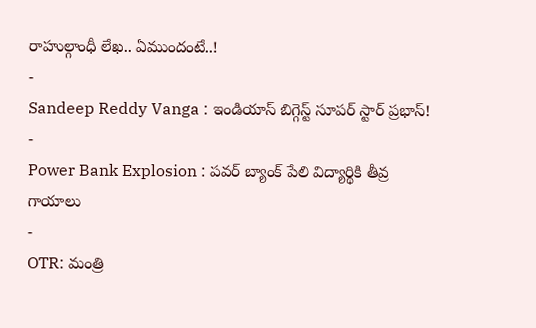రాహుల్గాంధీ లేఖ.. ఏముందంటే..!
-
Sandeep Reddy Vanga : ఇండియాస్ బిగ్గెస్ట్ సూపర్ స్టార్ ప్రభాస్!
-
Power Bank Explosion : పవర్ బ్యాంక్ పేలి విద్యార్థికి తీవ్ర గాయాలు
-
OTR: మంత్రి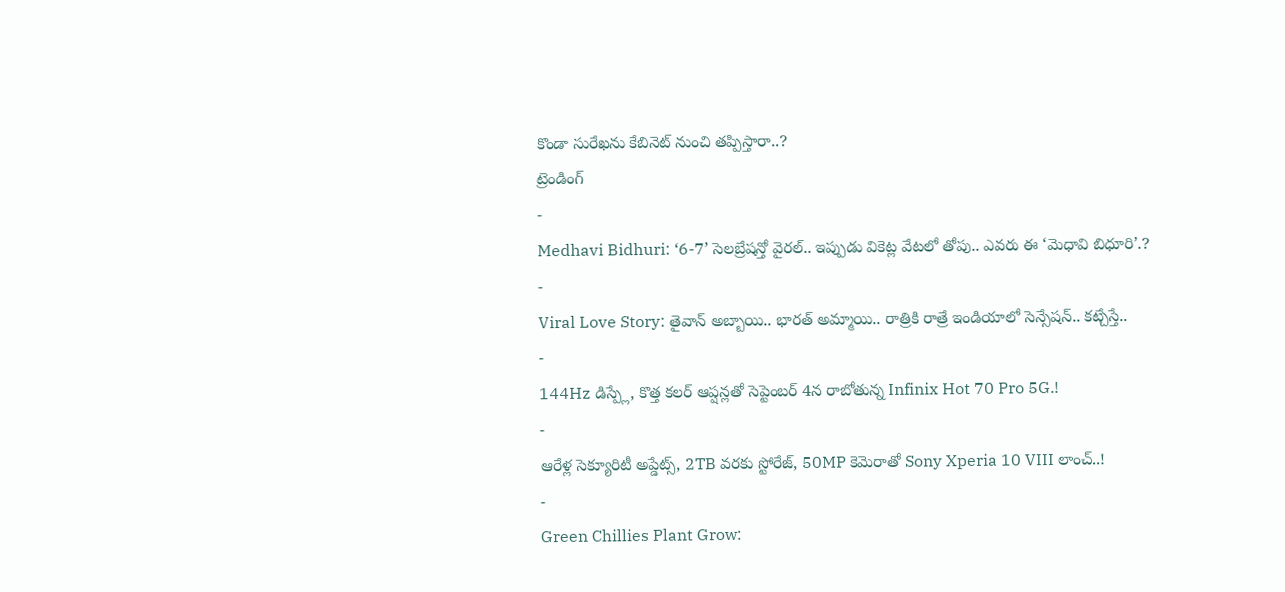కొండా సురేఖను కేబినెట్ నుంచి తప్పిస్తారా..?
ట్రెండింగ్
-
Medhavi Bidhuri: ‘6-7’ సెలబ్రేషన్తో వైరల్.. ఇప్పుడు వికెట్ల వేటలో తోపు.. ఎవరు ఈ ‘మెధావి బిధూరి’.?
-
Viral Love Story: తైవాన్ అబ్బాయి.. భారత్ అమ్మాయి.. రాత్రికి రాత్రే ఇండియాలో సెన్సేషన్.. కట్చేస్తే..
-
144Hz డిస్ప్లే, కొత్త కలర్ ఆప్షన్లతో సెప్టెంబర్ 4న రాబోతున్న Infinix Hot 70 Pro 5G.!
-
ఆరేళ్ల సెక్యూరిటీ అప్డేట్స్, 2TB వరకు స్టోరేజ్, 50MP కెమెరాతో Sony Xperia 10 VIII లాంచ్..!
-
Green Chillies Plant Grow: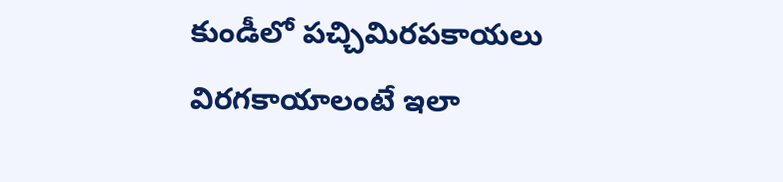కుండీలో పచ్చిమిరపకాయలు విరగకాయాలంటే ఇలా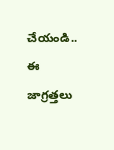చేయండి.. ఈ జాగ్రత్తలు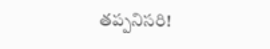తప్పనిసరి!